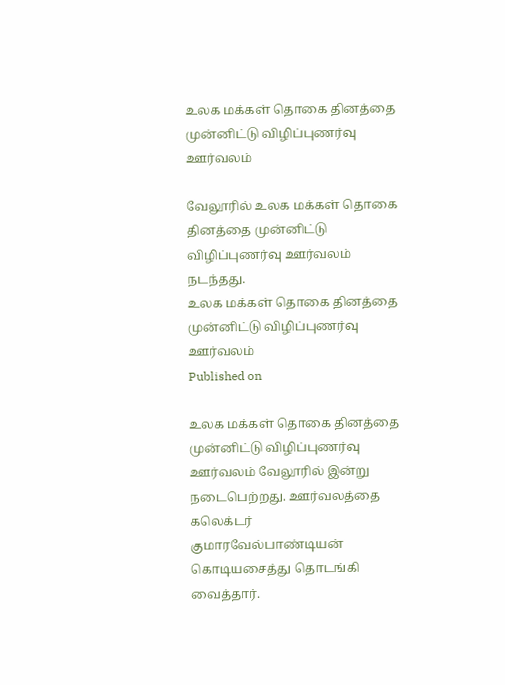உலக மக்கள் தொகை தினத்தை முன்னிட்டு விழிப்புணர்வு ஊர்வலம்

வேலூரில் உலக மக்கள் தொகை தினத்தை முன்னிட்டு விழிப்புணர்வு ஊர்வலம் நடந்தது.
உலக மக்கள் தொகை தினத்தை முன்னிட்டு விழிப்புணர்வு ஊர்வலம்
Published on

உலக மக்கள் தொகை தினத்தை முன்னிட்டு விழிப்புணர்வு ஊர்வலம் வேலூரில் இன்று நடைபெற்றது. ஊர்வலத்தை கலெக்டர் குமாரவேல்பாண்டியன் கொடியசைத்து தொடங்கி வைத்தார்.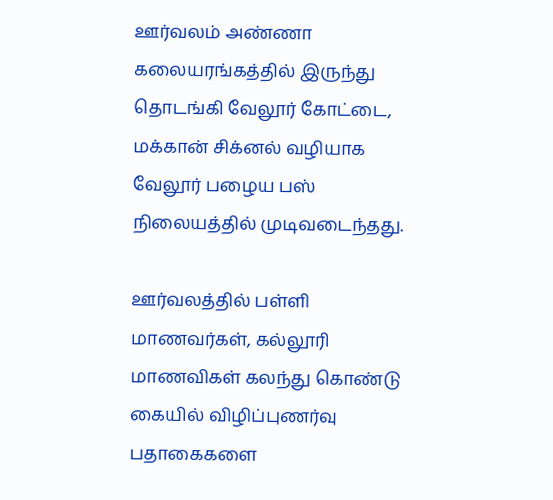ஊர்வலம் அண்ணா கலையரங்கத்தில் இருந்து தொடங்கி வேலூர் கோட்டை, மக்கான் சிக்னல் வழியாக வேலூர் பழைய பஸ் நிலையத்தில் முடிவடைந்தது.

ஊர்வலத்தில் பள்ளி மாணவர்கள், கல்லூரி மாணவிகள் கலந்து கொண்டு கையில் விழிப்புணர்வு பதாகைகளை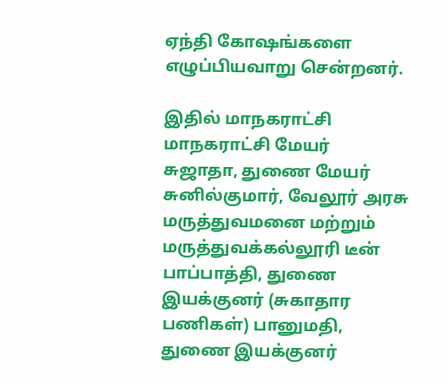ஏந்தி கோஷங்களை எழுப்பியவாறு சென்றனர்.

இதில் மாநகராட்சி மாநகராட்சி மேயர் சுஜாதா, துணை மேயர் சுனில்குமார், வேலூர் அரசு மருத்துவமனை மற்றும் மருத்துவக்கல்லூரி டீன் பாப்பாத்தி, துணை இயக்குனர் (சுகாதார பணிகள்) பானுமதி, துணை இயக்குனர்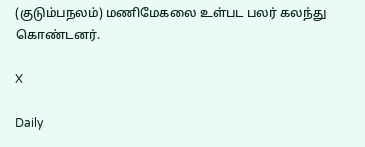(குடும்பநலம்) மணிமேகலை உள்பட பலர் கலந்து கொண்டனர்.

X

Daily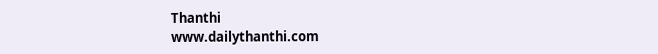Thanthi
www.dailythanthi.com